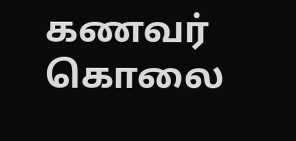கணவர் கொலை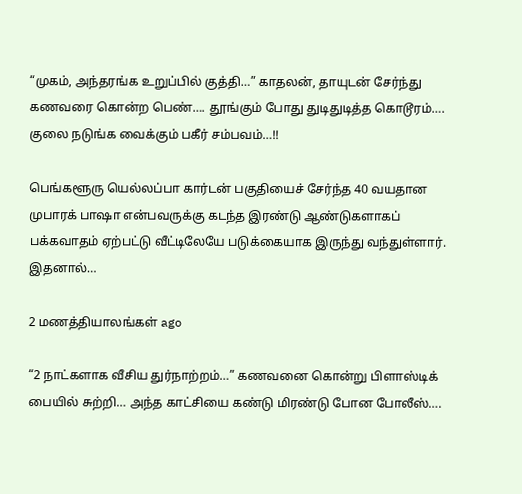“முகம், அந்தரங்க உறுப்பில் குத்தி…” காதலன், தாயுடன் சேர்ந்து கணவரை கொன்ற பெண்…. தூங்கும் போது துடிதுடித்த கொடூரம்…. குலை நடுங்க வைக்கும் பகீர் சம்பவம்…!!

பெங்களூரு யெல்லப்பா கார்டன் பகுதியைச் சேர்ந்த 40 வயதான முபாரக் பாஷா என்பவருக்கு கடந்த இரண்டு ஆண்டுகளாகப் பக்கவாதம் ஏற்பட்டு வீட்டிலேயே படுக்கையாக இருந்து வந்துள்ளார். இதனால்…

2 மணத்தியாலங்கள் ago

“2 நாட்களாக வீசிய துர்நாற்றம்…” கணவனை கொன்று பிளாஸ்டிக் பையில் சுற்றி… அந்த காட்சியை கண்டு மிரண்டு போன போலீஸ்….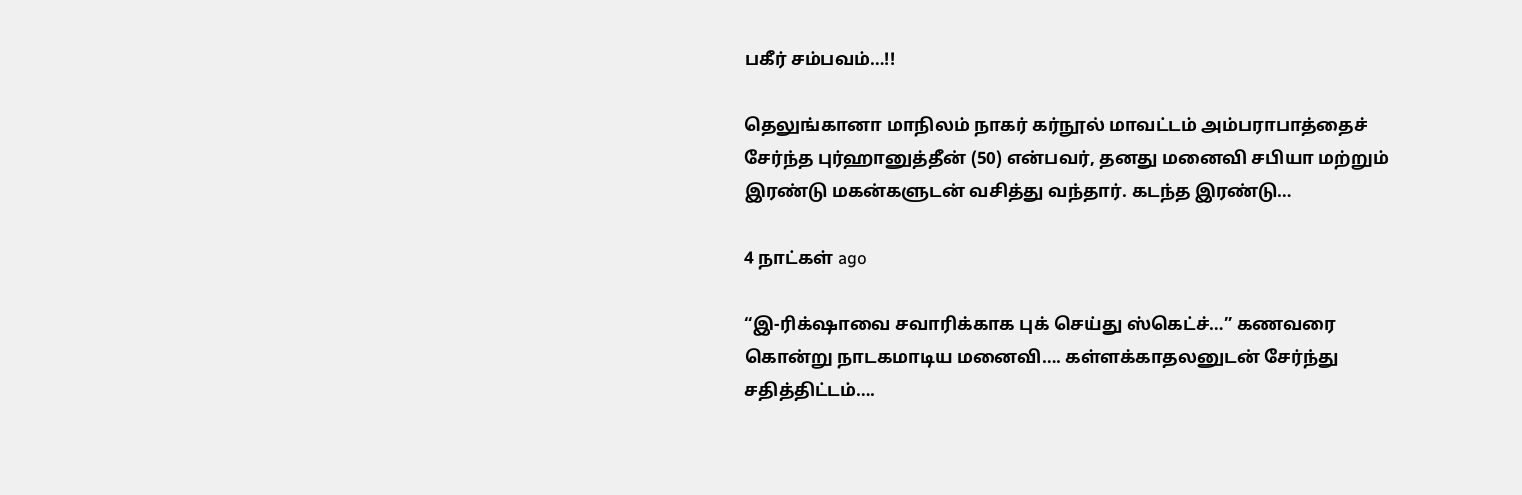பகீர் சம்பவம்…!!

தெலுங்கானா மாநிலம் நாகர் கர்நூல் மாவட்டம் அம்பராபாத்தைச் சேர்ந்த புர்ஹானுத்தீன் (50) என்பவர், தனது மனைவி சபியா மற்றும் இரண்டு மகன்களுடன் வசித்து வந்தார். கடந்த இரண்டு…

4 நாட்கள் ago

“இ-ரிக்‌ஷாவை சவாரிக்காக புக் செய்து ஸ்கெட்ச்…” கணவரை கொன்று நாடகமாடிய மனைவி…. கள்ளக்காதலனுடன் சேர்ந்து சதித்திட்டம்….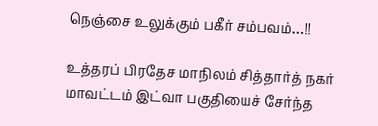நெஞ்சை உலுக்கும் பகீர் சம்பவம்…!!

உத்தரப் பிரதேச மாநிலம் சித்தார்த் நகர் மாவட்டம் இட்வா பகுதியைச் சேர்ந்த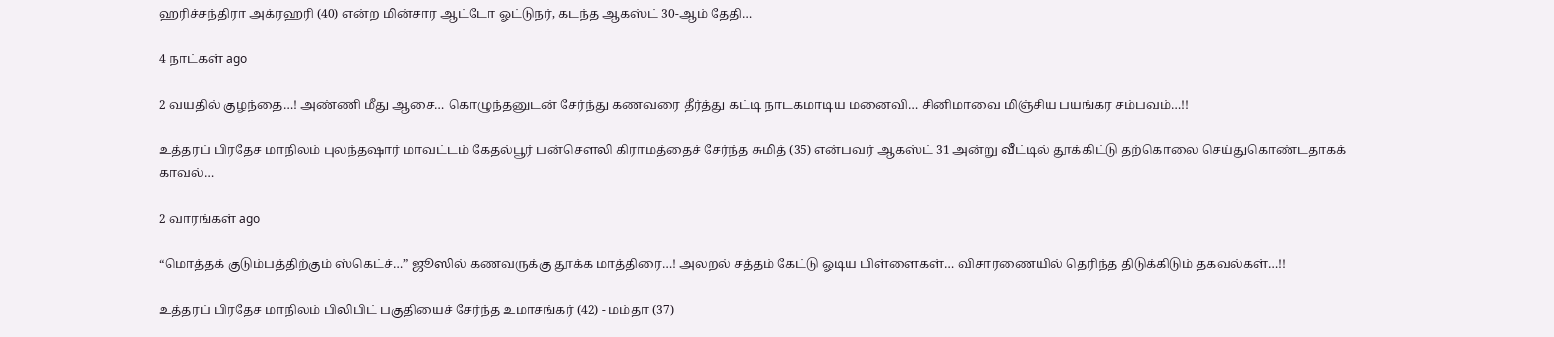ஹரிச்சந்திரா அக்ரஹரி (40) என்ற மின்சார ஆட்டோ ஓட்டுநர், கடந்த ஆகஸ்ட் 30-ஆம் தேதி…

4 நாட்கள் ago

2 வயதில் குழந்தை…! அண்ணி மீது ஆசை… கொழுந்தனுடன் சேர்ந்து கணவரை தீர்த்து கட்டி நாடகமாடிய மனைவி… சினிமாவை மிஞ்சிய பயங்கர சம்பவம்…!!

உத்தரப் பிரதேச மாநிலம் புலந்தஷார் மாவட்டம் கேதல்பூர் பன்சௌலி கிராமத்தைச் சேர்ந்த சுமித் (35) என்பவர் ஆகஸ்ட் 31 அன்று வீட்டில் தூக்கிட்டு தற்கொலை செய்துகொண்டதாகக் காவல்…

2 வாரங்கள் ago

“மொத்தக் குடும்பத்திற்கும் ஸ்கெட்ச்…” ஜூஸில் கணவருக்கு தூக்க மாத்திரை…! அலறல் சத்தம் கேட்டு ஓடிய பிள்ளைகள்… விசாரணையில் தெரிந்த திடுக்கிடும் தகவல்கள்…!!

உத்தரப் பிரதேச மாநிலம் பிலிபிட் பகுதியைச் சேர்ந்த உமாசங்கர் (42) - மம்தா (37)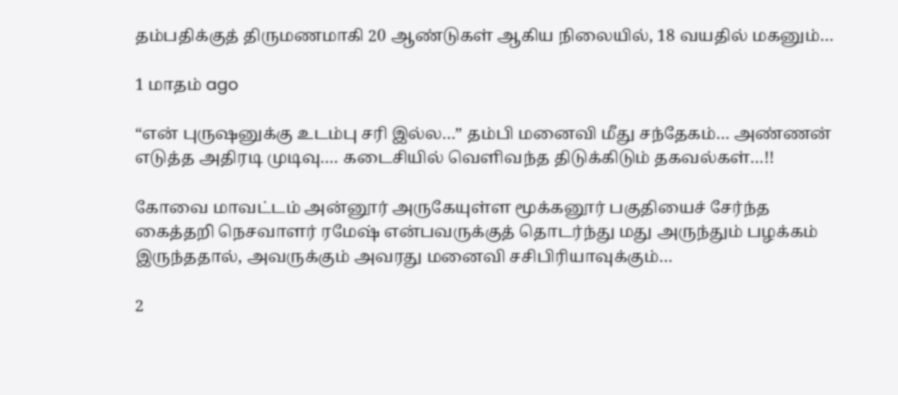தம்பதிக்குத் திருமணமாகி 20 ஆண்டுகள் ஆகிய நிலையில், 18 வயதில் மகனும்…

1 மாதம் ago

“என் புருஷனுக்கு உடம்பு சரி இல்ல…” தம்பி மனைவி மீது சந்தேகம்… அண்ணன் எடுத்த அதிரடி முடிவு…. கடைசியில் வெளிவந்த திடுக்கிடும் தகவல்கள்…!!

கோவை மாவட்டம் அன்னூர் அருகேயுள்ள மூக்கனூர் பகுதியைச் சேர்ந்த கைத்தறி நெசவாளர் ரமேஷ் என்பவருக்குத் தொடர்ந்து மது அருந்தும் பழக்கம் இருந்ததால், அவருக்கும் அவரது மனைவி சசிபிரியாவுக்கும்…

2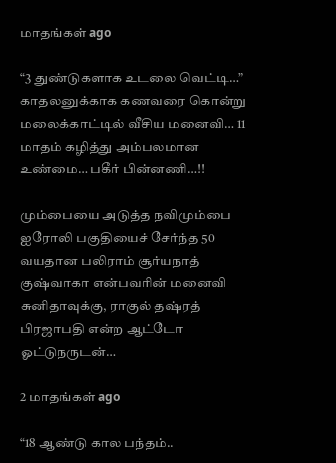மாதங்கள் ago

“3 துண்டுகளாக உடலை வெட்டி…” காதலனுக்காக கணவரை கொன்று மலைக்காட்டில் வீசிய மனைவி… 11 மாதம் கழித்து அம்பலமான உண்மை… பகீர் பின்னணி…!!

மும்பையை அடுத்த நவிமும்பை ஐரோலி பகுதியைச் சேர்ந்த 50 வயதான பலிராம் சூர்யநாத் குஷ்வாகா என்பவரின் மனைவி சுனிதாவுக்கு, ராகுல் தஷ்ரத் பிரஜாபதி என்ற ஆட்டோ ஓட்டுநருடன்…

2 மாதங்கள் ago

“18 ஆண்டு கால பந்தம்..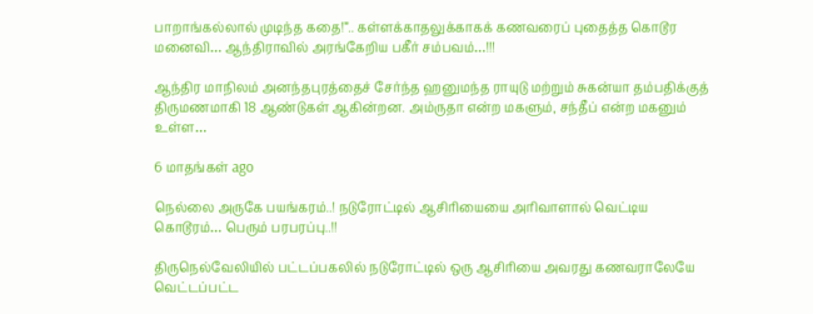பாறாங்கல்லால் முடிந்த கதை!”.. கள்ளக்காதலுக்காகக் கணவரைப் புதைத்த கொடூர மனைவி… ஆந்திராவில் அரங்கேறிய பகீர் சம்பவம்…!!!

ஆந்திர மாநிலம் அனந்தபுரத்தைச் சேர்ந்த ஹனுமந்த ராயுடு மற்றும் சுகன்யா தம்பதிக்குத் திருமணமாகி 18 ஆண்டுகள் ஆகின்றன. அம்ருதா என்ற மகளும், சந்தீப் என்ற மகனும் உள்ள…

6 மாதங்கள் ago

நெல்லை அருகே பயங்கரம்..! நடுரோட்டில் ஆசிரியையை அரிவாளால் வெட்டிய கொடூரம்… பெரும் பரபரப்பு..!!

திருநெல்வேலியில் பட்டப்பகலில் நடுரோட்டில் ஒரு ஆசிரியை அவரது கணவராலேயே வெட்டப்பட்ட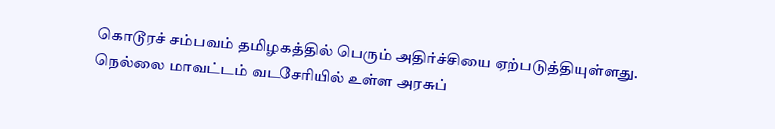கொடூரச் சம்பவம் தமிழகத்தில் பெரும் அதிர்ச்சியை ஏற்படுத்தியுள்ளது. நெல்லை மாவட்டம் வடசேரியில் உள்ள அரசுப்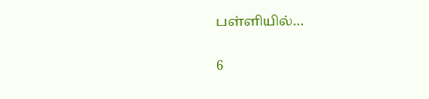பள்ளியில்…

6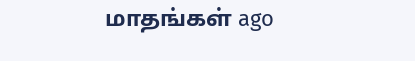மாதங்கள் ago